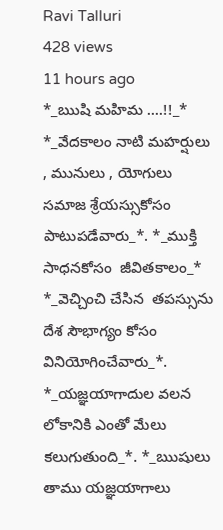Ravi Talluri
428 views
11 hours ago
*_ఋషి మహిమ ....!!_* *_వేదకాలం నాటి మహర్షులు , మునులు , యోగులు సమాజ శ్రేయస్సుకోసం పాటుపడేవారు_*. *_ముక్తి సాధనకోసం  జీవితకాలం_* *_వెచ్చించి చేసిన  తపస్సును దేశ సౌభాగ్యం కోసం వినియోగించేవారు_*. *_యజ్ఞయాగాదుల వలన లోకానికి ఎంతో మేలు కలుగుతుంది_*. *_ఋషులు తాము యజ్ఞయాగాలు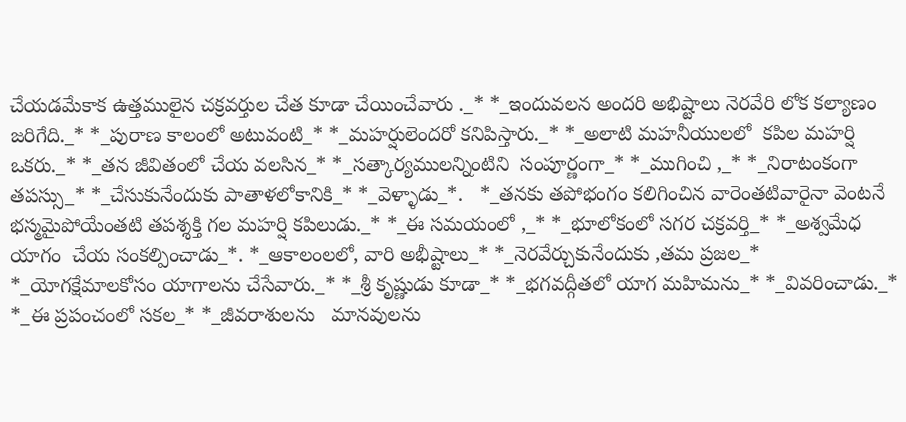చేయడమేకాక ఉత్తములైన చక్రవర్తుల చేత కూడా చేయించేవారు ._* *_ఇందువలన అందరి అభిష్టాలు నెరవేరి లోక కల్యాణం జరిగేది._* *_పురాణ కాలంలో అటువంటి_* *_మహర్షులెందరో కనిపిస్తారు._* *_అలాటి మహనీయులలో  కపిల మహర్షి  ఒకరు._* *_తన జీవితంలో చేయ వలసిన_* *_సత్కార్యములన్నింటిని  సంపూర్ణంగా_* *_ముగించి ,_* *_నిరాటంకంగా తపస్సు_* *_చేసుకునేందుకు పాతాళలోకానికి_* *_వెళ్ళాడు_*.   *_తనకు తపోభంగం కలిగించిన వారెంతటివారైనా వెంటనే భస్మమైపోయేంతటి తపశ్శక్తి గల మహర్షి కపిలుడు._* *_ఈ సమయంలో ,_* *_భూలోకంలో సగర చక్రవర్తి_* *_అశ్వమేధ యాగం  చేయ సంకల్పించాడు_*. *_ఆకాలంలలో, వారి అభీష్టాలు_* *_నెరవేర్చుకునేందుకు ,తమ ప్రజల_* *_యోగక్షేమాలకోసం యాగాలను చేసేవారు._* *_శ్రీ కృష్ణుడు కూడా_* *_భగవద్గీతలో యాగ మహిమను_* *_వివరించాడు._* *_ఈ ప్రపంచంలో సకల_* *_జీవరాశులను   మానవులను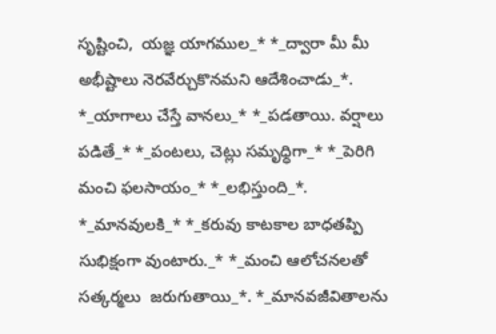సృష్టించి,  యజ్ఞ యాగముల_* *_ద్వారా మీ మీ అభీష్టాలు నెరవేర్చుకొనమని ఆదేశించాడు_*. *_యాగాలు చేస్తే వానలు_* *_పడతాయి. వర్షాలు పడితే_* *_పంటలు, చెట్లు సమృధ్ధిగా_* *_పెరిగి మంచి ఫలసాయం_* *_లభిస్తుంది_*. *_మానవులకి_* *_కరువు కాటకాల బాధతప్పి సుభిక్షంగా వుంటారు._* *_మంచి ఆలోచనలతో సత్కర్మలు  జరుగుతాయి_*. *_మానవజీవితాలను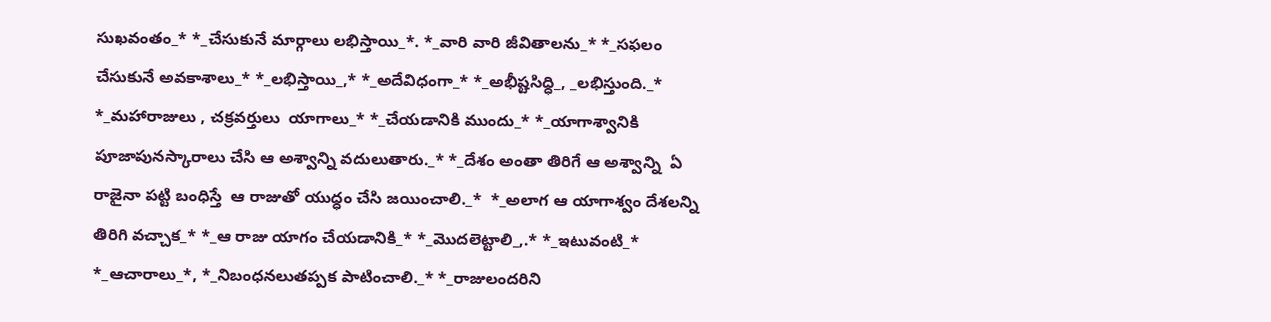సుఖవంతం_* *_చేసుకునే మార్గాలు లభిస్తాయి_*. *_వారి వారి జీవితాలను_* *_సఫలం చేసుకునే అవకాశాలు_* *_లభిస్తాయి_,* *_అదేవిధంగా_* *_అభీష్టసిధ్ధి_, _లభిస్తుంది._* *_మహారాజులు , చక్రవర్తులు  యాగాలు_* *_చేయడానికి ముందు_* *_యాగాశ్వానికి పూజాపునస్కారాలు చేసి ఆ అశ్వాన్ని వదులుతారు._* *_దేశం అంతా తిరిగే ఆ అశ్వాన్ని  ఏ రాజైనా పట్టి బంధిస్తే  ఆ రాజుతో యుధ్ధం చేసి జయించాలి._*  *_అలాగ ఆ యాగాశ్వం దేశలన్ని తిరిగి వచ్చాక_* *_ఆ రాజు యాగం చేయడానికి_* *_మొదలెట్టాలి_,.* *_ఇటువంటి_* *_ఆచారాలు_*, *_నిబంధనలుతప్పక పాటించాలి._* *_రాజులందరిని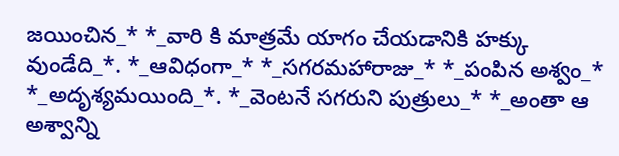జయించిన_* *_వారి కి మాత్రమే యాగం చేయడానికి హక్కు వుండేది_*. *_ఆవిధంగా_* *_సగరమహారాజు_* *_పంపిన అశ్వం_* *_అదృశ్యమయింది_*. *_వెంటనే సగరుని పుత్రులు_* *_అంతా ఆ అశ్వాన్ని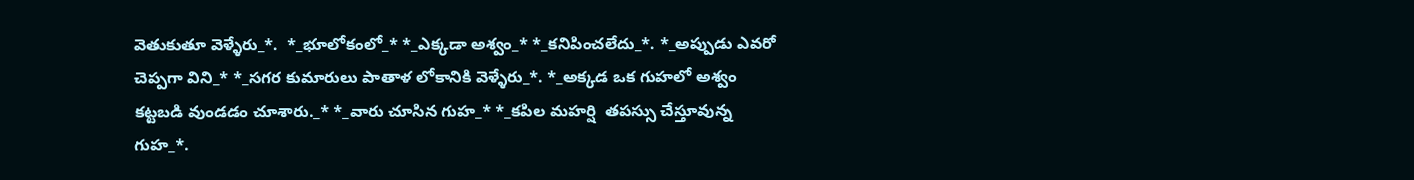వెతుకుతూ వెళ్ళేరు_*.  *_భూలోకంలో_* *_ఎక్కడా అశ్వం_* *_కనిపించలేదు_*. *_అప్పుడు ఎవరో  చెప్పగా విని_* *_సగర కుమారులు పాతాళ లోకానికి వెళ్ళేరు_*. *_అక్కడ ఒక గుహలో అశ్వం కట్టబడి వుండడం చూశారు._* *_వారు చూసిన గుహ_* *_కపిల మహర్షి  తపస్సు చేస్తూవున్న గుహ_*.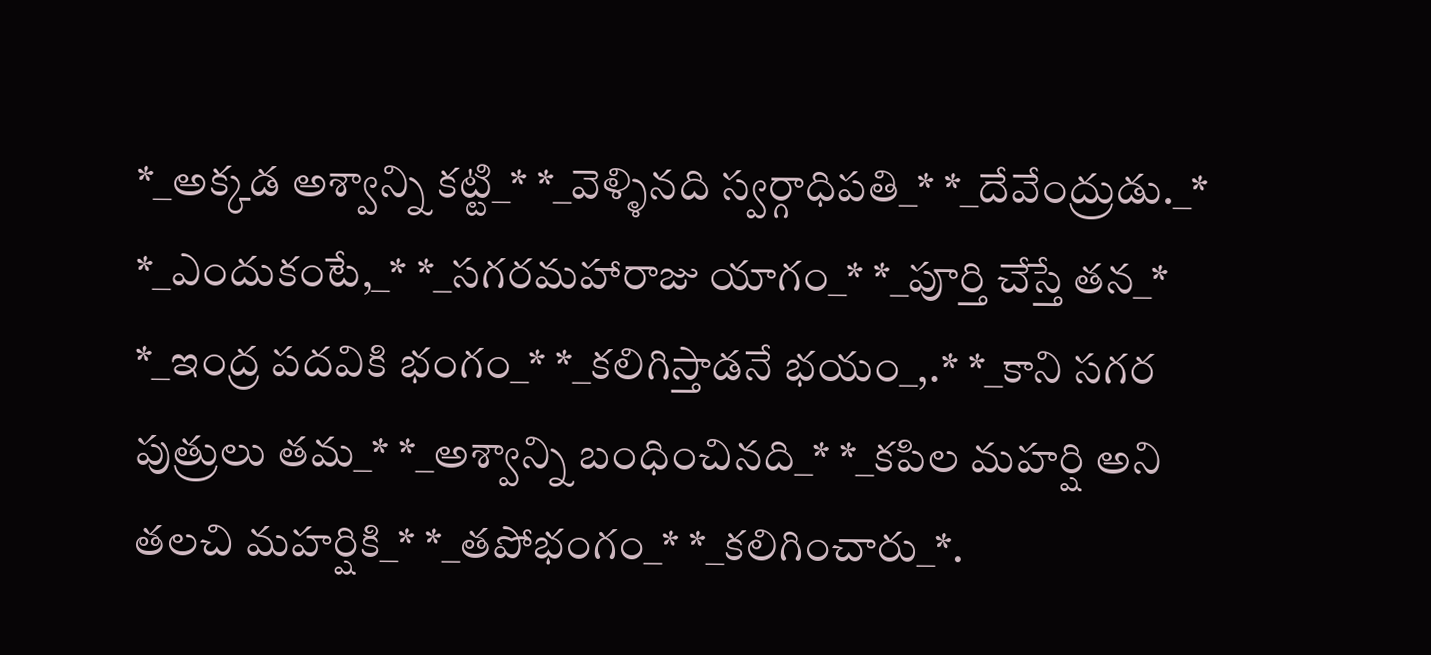*_అక్కడ అశ్వాన్ని కట్టి_* *_వెళ్ళినది స్వర్గాధిపతి_* *_దేవేంద్రుడు._* *_ఎందుకంటే,_* *_సగరమహారాజు యాగం_* *_పూర్తి చేస్తే తన_* *_ఇంద్ర పదవికి భంగం_* *_కలిగిస్తాడనే భయం_,.* *_కాని సగర పుత్రులు తమ_* *_అశ్వాన్ని బంధించినది_* *_కపిల మహర్షి అని తలచి మహర్షికి_* *_తపోభంగం_* *_కలిగించారు_*.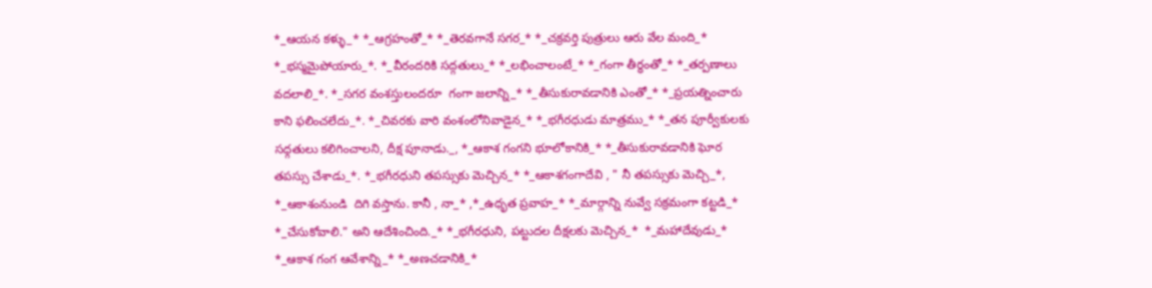*_ఆయన కళ్ళు_* *_ఆగ్రహంతో_* *_తెరవగానే సగర_* *_చక్రవర్తి పుత్రులు ఆరు వేల మంది_* *_భస్మమైపోయారు_*. *_వీరందరికి సద్గతులు_* *_లభించాలంటే_* *_గంగా తీర్ధంతో_* *_తర్పణాలు వదలాలి_*. *_సగర వంశస్తులందరూ  గంగా జలాన్ని_* *_తీసుకురావడానికి ఎంతో_* *_ప్రయత్నించారు కాని ఫలించలేదు_*. *_చివరకు వారి వంశంలోనివాడైన_* *_భగీరధుడు మాత్రము_* *_తన పూర్వీకులకు సధ్గతులు కలిగించాలని, దీక్ష పూనాడు._, *_ఆకాశ గంగని భూలోకానికి_* *_తీసుకురావడానికి ఘోర తపస్సు చేశాడు_*. *_భగీరధుని తపస్సుకు మెచ్చిన_* *_ఆకాశగంగాదేవి , " నీ తపస్సుకు మెచ్చి_*,  *_ఆకాశంనుండి  దిగి వస్తాను. కానీ , నా_* ,*_ఉధృత ప్రవాహ_* *_మార్గాన్ని నువ్వే సక్రమంగా కట్టడి_* *_చేసుకోవాలి." అని ఆదేశించింది._* *_భగీరధుని, పట్టుదల దీక్షలకు మెచ్చిన_*  *_మహాదేవుడు_* *_ఆకాశ గంగ ఆవేశాన్ని_* *_అణచడానికి_*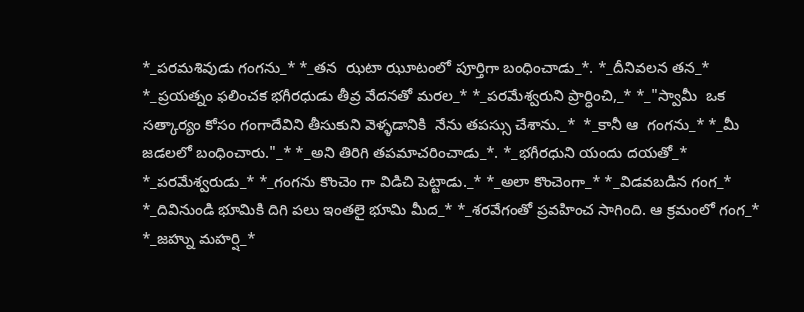*_పరమశివుడు గంగను_* *_తన  ఝటా ఝూటంలో పూర్తిగా బంధించాడు_*. *_దీనివలన తన_* *_ప్రయత్నం ఫలించక భగీరధుడు తీవ్ర వేదనతో మరల_* *_పరమేశ్వరుని ప్రార్ధించి,_* *_"స్వామీ  ఒక సత్కార్యం కోసం గంగాదేవిని తీసుకుని వెళ్ళడానికి  నేను తపస్సు చేశాను._*  *_కానీ ఆ  గంగను_* *_మీ జడలలో బంధించారు."_* *_అని తిరిగి తపమాచరించాడు_*. *_భగీరధుని యందు దయతో_* *_పరమేశ్వరుడు_* *_గంగను కొంచెం గా విడిచి పెట్టాడు._* *_అలా కొంచెంగా_* *_విడవబడిన గంగ_* *_దివినుండి భూమికి దిగి పలు ఇంతలై భూమి మీద_* *_శరవేగంతో ప్రవహించ సాగింది. ఆ క్రమంలో గంగ_* *_జహ్ను మహర్షి_*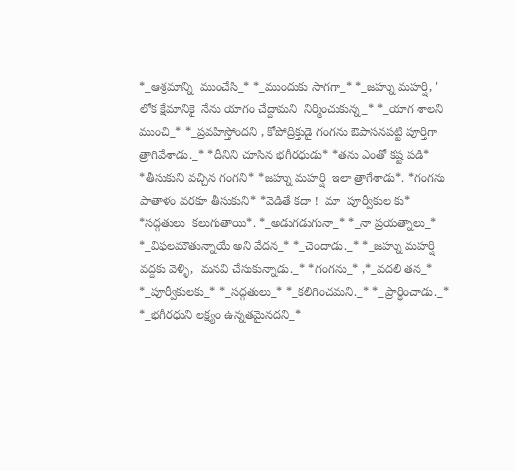*_ఆశ్రమాన్ని  ముంచేసి_* *_ముందుకు సాగగా_* *_జహ్ను మహర్షి, ' లోక క్షేమానికై  నేను యాగం చేద్దామని  నిర్మించుకున్న_* *_యాగ శాలని ముంచి_* *_ప్రవహిస్తోందని , కోపోద్రిక్తుడై గంగను ఔపాసనపట్టి పూర్తిగా త్రాగివేశాడు._* *దీనిని చూసిన భగీరధుడు* *తను ఎంతో కష్ట పడి* *తీసుకుని వచ్చిన గంగని* *జహ్ను మహర్షి  ఇలా త్రాగేశాడు*. *గంగను పాతాళం వరకూ తీసుకుని* *వెడితే కదా !  మా  పూర్వీకుల కు* *సద్గతులు  కలుగుతాయి*. *_అడుగడుగునా_* *_నా ప్రయత్నాలు_* *_విఫలమౌతున్నాయే అని వేదన_* *_చెందాడు._* *_జహ్ను మహర్షి వద్దకు వెళ్ళి,  మనవి చేసుకున్నాడు._* *గంగను_* ,*_వదలి తన_* *_పూర్వీకులకు_* *_సద్గతులు_* *_కలిగించమని._* *_ప్రార్ధించాడు._* *_భగీరధుని లక్ష్యం ఉన్నతమైనదని_*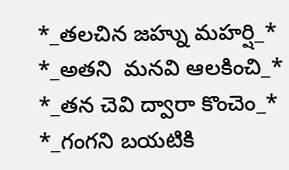*_తలచిన జహ్ను మహర్షి_* *_అతని  మనవి ఆలకించి_* *_తన చెవి ద్వారా కొంచెం_* *_గంగని బయటికి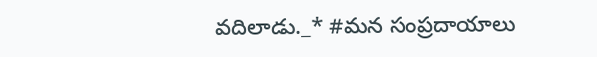వదిలాడు._* #మన సంప్రదాయాలు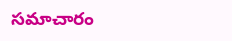సమాచారం